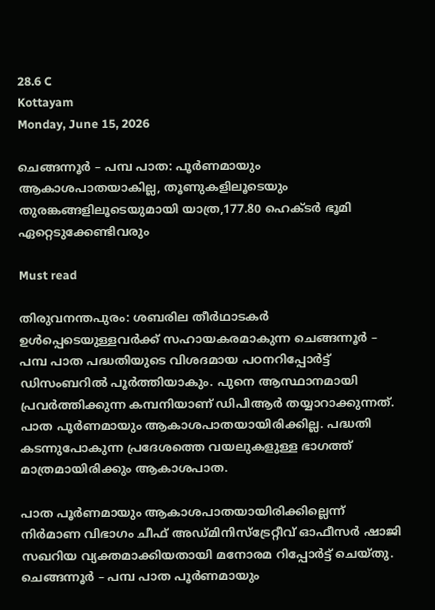28.6 C
Kottayam
Monday, June 15, 2026

ചെങ്ങന്നൂർ – പമ്പ പാത: പൂർണമായും ആകാശപാതയാകില്ല, തൂണുകളിലൂടെയും തുരങ്കങ്ങളിലൂടെയുമായി യാത്ര,177.80 ഹെക്ടർ ഭൂമി ഏറ്റെടുക്കേണ്ടിവരും

Must read

തിരുവനന്തപുരം: ശബരില തീർഥാടകർ ഉൾപ്പെടെയുള്ളവർക്ക് സഹായകരമാകുന്ന ചെങ്ങന്നൂർ – പമ്പ പാത പദ്ധതിയുടെ വിശദമായ പഠനറിപ്പോർട്ട് ഡിസംബറിൽ പൂർത്തിയാകും. പുനെ ആസ്ഥാനമായി പ്രവർത്തിക്കുന്ന കമ്പനിയാണ് ഡിപിആർ തയ്യാറാക്കുന്നത്. പാത പൂർണമായും ആകാശപാതയായിരിക്കില്ല. പദ്ധതി കടന്നുപോകുന്ന പ്രദേശത്തെ വയലുകളുള്ള ഭാഗത്ത് മാത്രമായിരിക്കും ആകാശപാത.

പാത പൂർണമായും ആകാശപാതയായിരിക്കില്ലെന്ന് നിർമാണ വിഭാഗം ചീഫ് അഡ്മിനിസ്ട്രേറ്റീവ് ഓഫീസർ ഷാജി സഖറിയ വ്യക്തമാക്കിയതായി മനോരമ റിപ്പോർട്ട് ചെയ്തു. ചെങ്ങന്നൂർ – പമ്പ പാത പൂർണമായും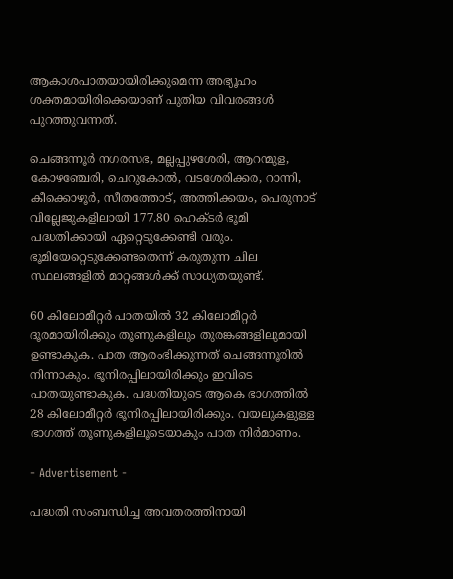ആകാശപാതയായിരിക്കുമെന്ന അഭ്യൂഹം ശക്തമായിരിക്കെയാണ് പുതിയ വിവരങ്ങൾ പുറത്തുവന്നത്.

ചെങ്ങന്നൂർ നഗരസഭ, മല്ലപ്പുഴശേരി, ആറന്മുള, കോഴഞ്ചേരി, ചെറുകോൽ, വടശേരിക്കര, റാന്നി, കീക്കൊഴൂർ, സീതത്തോട്, അത്തിക്കയം, പെരുനാട് വില്ലേജുകളിലായി 177.80 ഹെക്ടർ ഭൂമി പദ്ധതിക്കായി ഏറ്റെടുക്കേണ്ടി വരും. ഭൂമിയേറ്റെടുക്കേണ്ടതെന്ന് കരുതുന്ന ചില സ്ഥലങ്ങളിൽ മാറ്റങ്ങൾക്ക് സാധ്യതയുണ്ട്.

60 കിലോമീറ്റർ പാതയിൽ 32 കിലോമീറ്റർ ദൂരമായിരിക്കും തൂണുകളിലും തുരങ്കങ്ങളിലുമായി ഉണ്ടാകുക. പാത ആരംഭിക്കുന്നത് ചെങ്ങന്നൂരിൽ നിന്നാകും. ഭൂനിരപ്പിലായിരിക്കും ഇവിടെ പാതയുണ്ടാകുക. പദ്ധതിയുടെ ആകെ ഭാഗത്തിൽ 28 കിലോമീറ്റർ ഭൂനിരപ്പിലായിരിക്കും. വയലുകളുള്ള ഭാഗത്ത് തൂണുകളിലൂടെയാകും പാത നിർമാണം.

- Advertisement -

പദ്ധതി സംബന്ധിച്ച അവതരത്തിനായി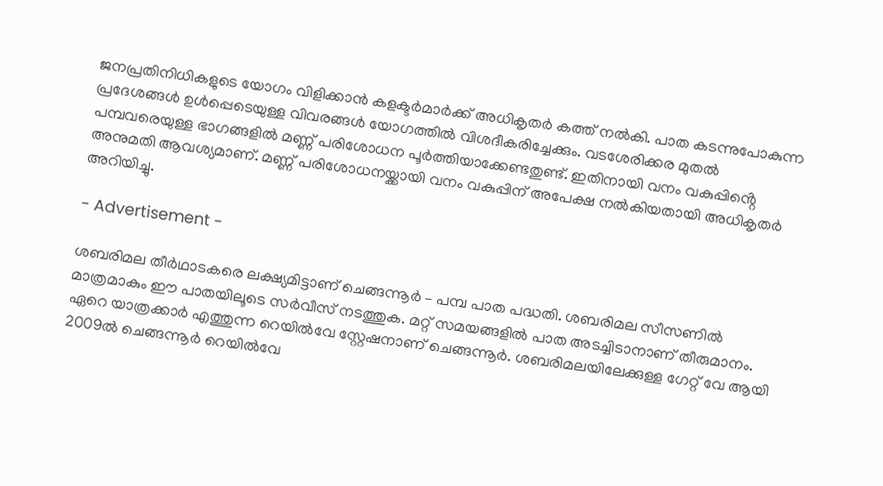ജനപ്രതിനിധികളുടെ യോഗം വിളിക്കാൻ കളക്ടർമാർക്ക് അധികൃതർ കത്ത് നൽകി. പാത കടന്നുപോകുന്ന പ്രദേശങ്ങൾ ഉൾപ്പെടെയുള്ള വിവരങ്ങൾ യോഗത്തിൽ വിശദീകരിച്ചേക്കും. വടശേരിക്കര മുതൽ പമ്പവരെയുള്ള ഭാഗങ്ങളിൽ മണ്ണ് പരിശോധന പൂർത്തിയാക്കേണ്ടതുണ്ട്. ഇതിനായി വനം വകുപ്പിൻ്റെ അനുമതി ആവശ്യമാണ്. മണ്ണ് പരിശോധനയ്ക്കായി വനം വകുപ്പിന് അപേക്ഷ നൽകിയതായി അധികൃതർ അറിയിച്ചു.

- Advertisement -

ശബരിമല തീർഥാടകരെ ലക്ഷ്യമിട്ടാണ് ചെങ്ങന്നൂർ – പമ്പ പാത പദ്ധതി. ശബരിമല സീസണിൽ മാത്രമാകും ഈ പാതയിലൂടെ സർവീസ് നടത്തുക. മറ്റ് സമയങ്ങളിൽ പാത അടച്ചിടാനാണ് തീരുമാനം. ഏറെ യാത്രക്കാർ എത്തുന്ന റെയിൽവേ സ്റ്റേഷനാണ് ചെങ്ങന്നൂർ. ശബരിമലയിലേക്കുള്ള ഗേറ്റ് വേ ആയി 2009ൽ ചെങ്ങന്നൂർ റെയിൽവേ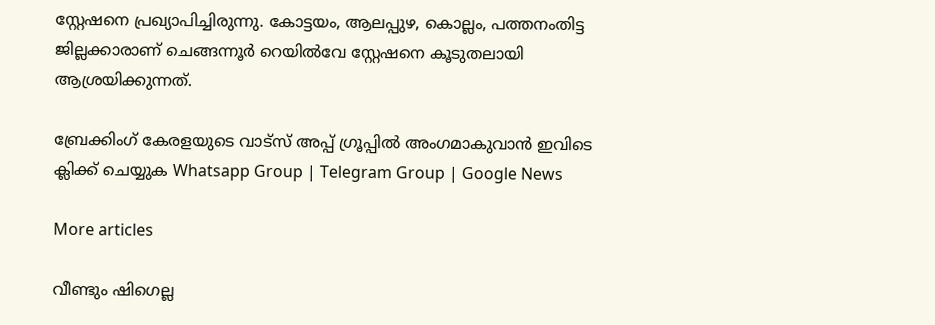സ്റ്റേഷനെ പ്രഖ്യാപിച്ചിരുന്നു. കോട്ടയം, ആലപ്പുഴ, കൊല്ലം, പത്തനംതിട്ട ജില്ലക്കാരാണ് ചെങ്ങന്നൂർ റെയിൽവേ സ്റ്റേഷനെ കൂടുതലായി ആശ്രയിക്കുന്നത്.

ബ്രേക്കിംഗ് കേരളയുടെ വാട്സ് അപ്പ് ഗ്രൂപ്പിൽ അംഗമാകുവാൻ ഇവിടെ ക്ലിക്ക് ചെയ്യുക Whatsapp Group | Telegram Group | Google News

More articles

വീണ്ടും ഷിഗെല്ല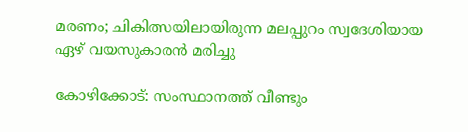മരണം; ചികിത്സയിലായിരുന്ന മലപ്പുറം സ്വദേശിയായ ഏഴ് വയസുകാരന്‍ മരിച്ചു

കോഴിക്കോട്: സംസ്ഥാനത്ത് വീണ്ടും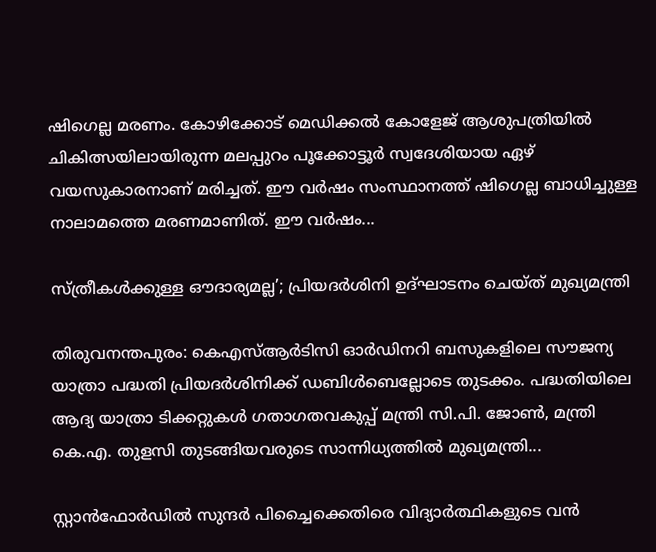ഷിഗെല്ല മരണം. കോഴിക്കോട് മെഡിക്കൽ കോളേജ് ആശുപത്രിയിൽ ചികിത്സയിലായിരുന്ന മലപ്പുറം പൂക്കോട്ടൂർ സ്വദേശിയായ ഏഴ് വയസുകാരനാണ് മരിച്ചത്. ഈ വർഷം സംസ്ഥാനത്ത് ഷിഗെല്ല ബാധിച്ചുള്ള നാലാമത്തെ മരണമാണിത്. ഈ വർഷം...

സ്ത്രീകൾക്കുള്ള ഔദാര്യമല്ല’; പ്രിയദർശിനി ഉദ്ഘാടനം ചെയ്ത് മുഖ്യമന്ത്രി

തിരുവനന്തപുരം: കെഎസ്ആർടിസി ഓർഡിനറി ബസുകളിലെ സൗജന്യ യാത്രാ പദ്ധതി പ്രിയദർശിനിക്ക് ഡബിൾബെല്ലോടെ തുടക്കം. പദ്ധതിയിലെ ആദ്യ യാത്രാ ടിക്കറ്റുകൾ ഗതാഗതവകുപ്പ് മന്ത്രി സി.പി. ജോൺ, മന്ത്രി കെ.എ. തുളസി തുടങ്ങിയവരുടെ സാന്നിധ്യത്തിൽ മുഖ്യമന്ത്രി...

സ്റ്റാൻഫോർഡിൽ സുന്ദർ പിച്ചൈക്കെതിരെ വിദ്യാർത്ഥികളുടെ വൻ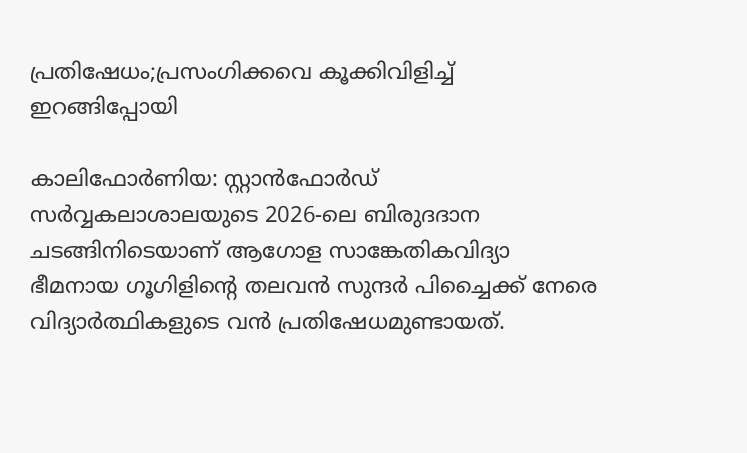പ്രതിഷേധം;പ്രസംഗിക്കവെ കൂക്കിവിളിച്ച് ഇറങ്ങിപ്പോയി

കാലിഫോർണിയ: സ്റ്റാൻഫോർഡ് സർവ്വകലാശാലയുടെ 2026-ലെ ബിരുദദാന ചടങ്ങിനിടെയാണ് ആഗോള സാങ്കേതികവിദ്യാ ഭീമനായ ഗൂഗിളിന്റെ തലവൻ സുന്ദർ പിച്ചൈക്ക് നേരെ വിദ്യാർത്ഥികളുടെ വൻ പ്രതിഷേധമുണ്ടായത്.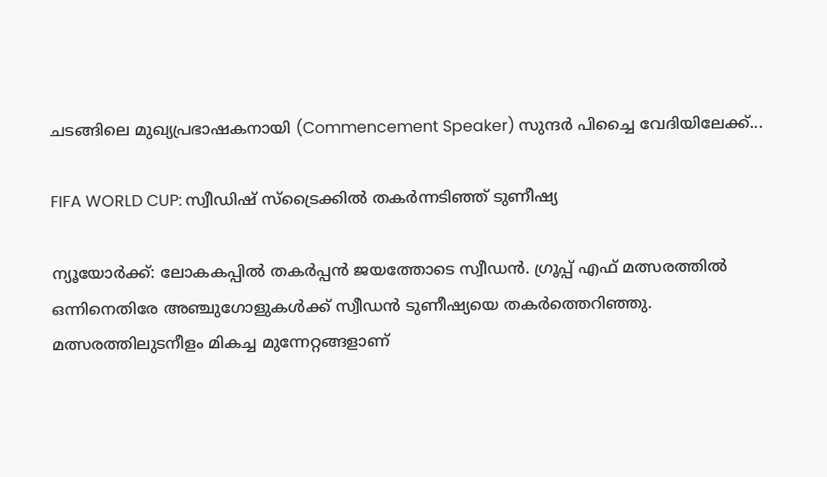ചടങ്ങിലെ മുഖ്യപ്രഭാഷകനായി (Commencement Speaker) സുന്ദർ പിച്ചൈ വേദിയിലേക്ക്...

FIFA WORLD CUP: സ്വീഡിഷ് സ്‌ട്രൈക്കിൽ തകർന്നടിഞ്ഞ് ടുണീഷ്യ

ന്യൂയോർക്ക്: ലോകകപ്പിൽ തകർപ്പൻ ജയത്തോടെ സ്വീഡൻ. ഗ്രൂപ്പ് എഫ് മത്സരത്തിൽ ഒന്നിനെതിരേ അഞ്ചുഗോളുകൾക്ക് സ്വീഡൻ ടുണീഷ്യയെ തകർത്തെറിഞ്ഞു. മത്സരത്തിലുടനീളം മികച്ച മുന്നേറ്റങ്ങളാണ്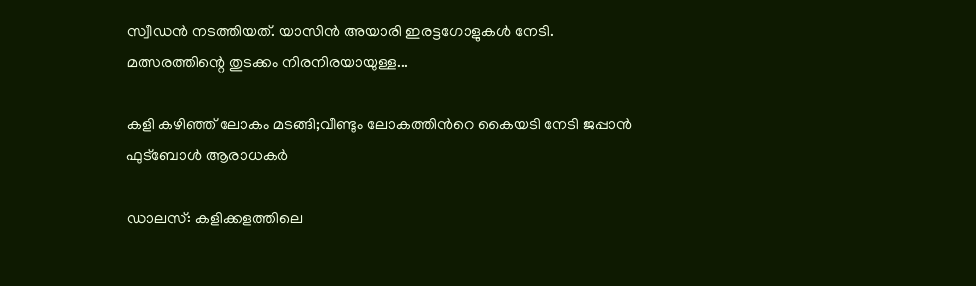സ്വീഡൻ നടത്തിയത്. യാസിൻ അയാരി ഇരട്ടഗോളുകൾ നേടി. മത്സരത്തിന്റെ തുടക്കം നിരനിരയായുള്ള...

കളി കഴിഞ്ഞ് ലോകം മടങ്ങി;വീണ്ടും ലോകത്തിന്‍റെ കൈയടി നേടി ജപ്പാൻ ഫുട്ബോൾ ആരാധകർ

ഡാലസ്: കളിക്കളത്തിലെ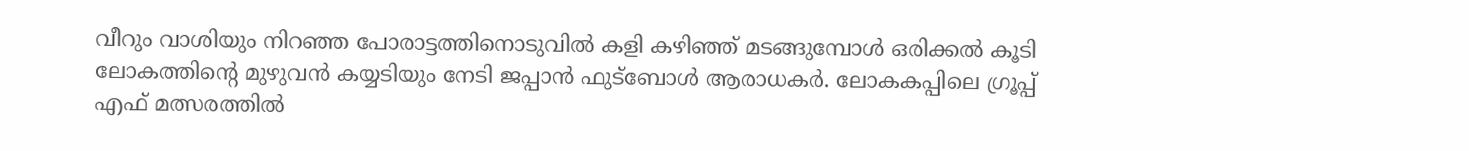വീറും വാശിയും നിറഞ്ഞ പോരാട്ടത്തിനൊടുവിൽ കളി കഴിഞ്ഞ് മടങ്ങുമ്പോൾ ഒരിക്കല്‍ കൂടി ലോകത്തിന്‍റെ മുഴുവൻ കയ്യടിയും നേടി ജപ്പാൻ ഫുട്ബോൾ ആരാധകർ. ലോകകപ്പിലെ ഗ്രൂപ്പ് എഫ് മത്സരത്തിൽ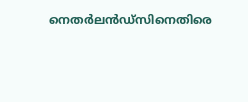നെതർലൻഡ്‌സിനെതിരെ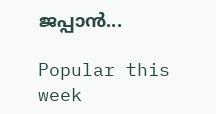ജപ്പാൻ...

Popular this week